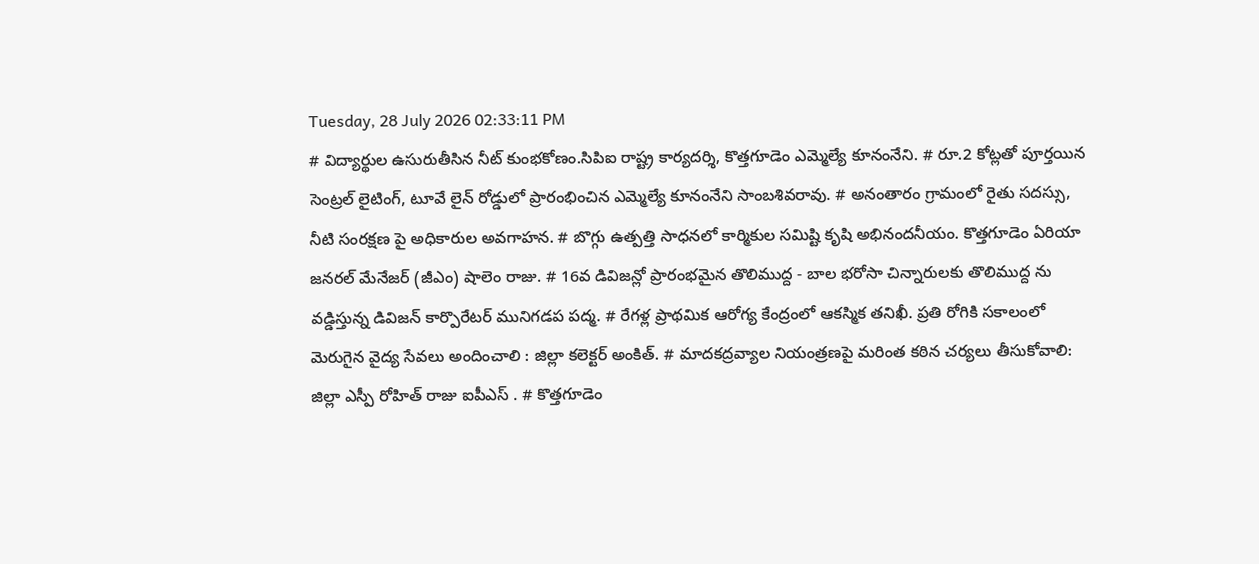Tuesday, 28 July 2026 02:33:11 PM
# విద్యార్థుల ఉసురుతీసిన నీట్ కుంభకోణం.సిపిఐ రాష్ట్ర కార్యదర్శి, కొత్తగూడెం ఎమ్మెల్యే కూనంనేని. # రూ.2 కోట్లతో పూర్తయిన సెంట్రల్ లైటింగ్, టూవే లైన్ రోడ్డులో ప్రారంభించిన ఎమ్మెల్యే కూనంనేని సాంబశివరావు. # అనంతారం గ్రామంలో రైతు సదస్సు, నీటి సంరక్షణ పై అధికారుల అవగాహన. # బొగ్గు ఉత్పత్తి సాధనలో కార్మికుల సమిష్టి కృషి అభినందనీయం. కొత్తగూడెం ఏరియా జనరల్ మేనేజర్ (జీఎం) షాలెం రాజు. # 16వ డివిజన్లో ప్రారంభమైన తొలిముద్ద - బాల భరోసా చిన్నారులకు తొలిముద్ద ను వడ్డిస్తున్న డివిజన్ కార్పొరేటర్ మునిగడప పద్మ. # రేగళ్ల ప్రాథమిక ఆరోగ్య కేంద్రంలో ఆకస్మిక తనిఖీ. ప్రతి రోగికి సకాలంలో మెరుగైన వైద్య సేవలు అందించాలి : జిల్లా కలెక్టర్ అంకిత్. # మాదకద్రవ్యాల నియంత్రణపై మరింత కఠిన చర్యలు తీసుకోవాలి: జిల్లా ఎస్పీ రోహిత్ రాజు ఐపీఎస్ . # కొత్తగూడెం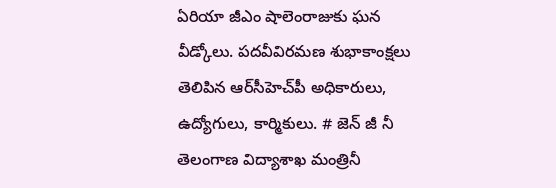ఏరియా జీఎం షాలెంరాజుకు ఘన వీడ్కోలు. పదవీవిరమణ శుభాకాంక్షలు తెలిపిన ఆర్‌సీహెచ్‌పీ అధికారులు, ఉద్యోగులు, కార్మికులు. # జెన్ జీ నీ తెలంగాణ విద్యాశాఖ మంత్రినీ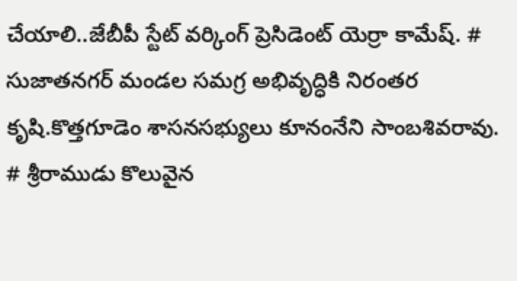చేయాలి..జేబీపీ స్టేట్ వర్కింగ్ ప్రెసిడెంట్ యెర్రా కామేష్. # సుజాతనగర్ మండల సమగ్ర అభివృద్ధికి నిరంతర కృషి.కొత్తగూడెం శాసనసభ్యులు కూనంనేని సాంబశివరావు. # శ్రీరాముడు కొలువైన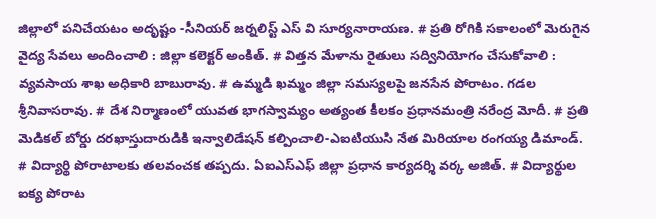జిల్లాలో పనిచేయటం అదృష్టం -సీనియర్ జర్నలిస్ట్ ఎస్ వి సూర్యనారాయణ. # ప్రతి రోగికి సకాలంలో మెరుగైన వైద్య సేవలు అందించాలి : జిల్లా కలెక్టర్ అంకిత్. # విత్తన మేళాను రైతులు సద్వినియోగం చేసుకోవాలి : వ్యవసాయ శాఖ అధికారి బాబురావు. # ఉమ్మడి ఖమ్మం జిల్లా సమస్యలపై జనసేన పోరాటం. గడల శ్రీనివాసరావు. # దేశ నిర్మాణంలో యువత భాగస్వామ్యం అత్యంత కీలకం ప్రధానమంత్రి నరేంద్ర మోదీ. # ప్రతి మెడికల్ బోర్డు దరఖాస్తుదారుడికి ఇన్వాలిడేషన్ కల్పించాలి-ఎఐటియుసి నేత మిరియాల రంగయ్య డిమాండ్. # విద్యార్థి పోరాటాలకు తలవంచక తప్పదు. ఏఐఎస్ఎఫ్ జిల్లా ప్రధాన కార్యదర్శి వర్క అజిత్. # విద్యార్థుల ఐక్య పోరాట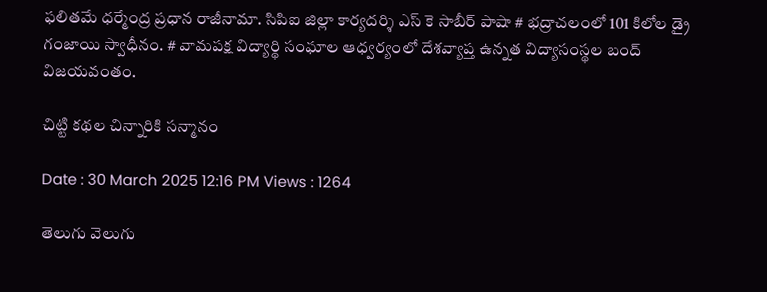ఫలితమే ధర్మేంద్ర ప్రధాన రాజీనామా. సిపిఐ జిల్లా కార్యదర్శి ఎస్ కె సాబీర్ పాషా # భద్రాచలంలో 101 కిలోల డ్రై గంజాయి స్వాధీనం. # వామపక్ష విద్యార్థి సంఘాల ఆధ్వర్యంలో దేశవ్యాప్త ఉన్నత విద్యాసంస్థల బంద్ విజయవంతం.

చిట్టి కథల చిన్నారికి సన్మానం

Date : 30 March 2025 12:16 PM Views : 1264

తెలుగు వెలుగు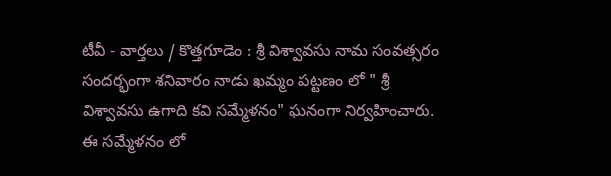టీవీ - వార్తలు / కొత్తగూడెం : శ్రీ విశ్వావసు నామ సంవత్సరం సందర్భంగా శనివారం నాడు ఖమ్మం పట్టణం లో " శ్రీ విశ్వావసు ఉగాది కవి సమ్మేళనం" ఘనంగా నిర్వహించారు. ఈ సమ్మేళనం లో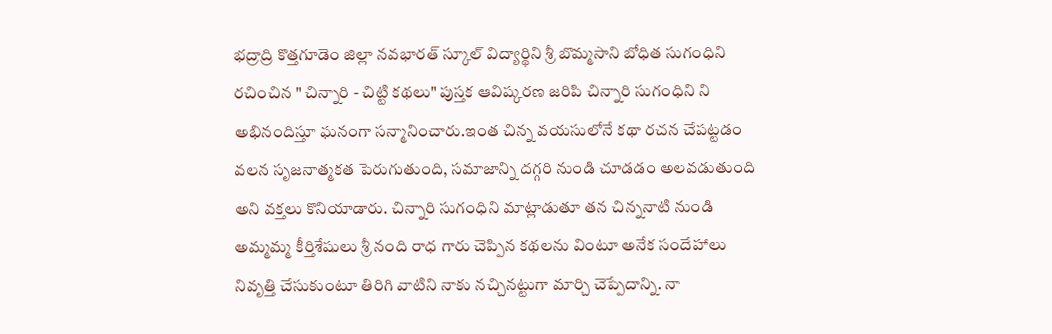భద్రాద్రి కొత్తగూడెం జిల్లా నవభారత్ స్కూల్ విద్యార్థిని శ్రీ బొమ్మసాని బోధిత సుగంధిని రచించిన " చిన్నారి - చిట్టి కథలు" పుస్తక ఆవిష్కరణ జరిపి చిన్నారి సుగంధిని ని అభినందిస్తూ ఘనంగా సన్మానించారు.ఇంత చిన్న వయసులోనే కథా రచన చేపట్టడం వలన సృజనాత్మకత పెరుగుతుంది, సమాజాన్ని దగ్గరి నుండి చూడడం అలవడుతుంది అని వక్తలు కొనియాడారు. చిన్నారి సుగంధిని మాట్లాడుతూ తన చిన్ననాటి నుండి అమ్మమ్మ కీర్తిశేషులు శ్రీ నంది రాధ గారు చెప్పిన కథలను వింటూ అనేక సందేహాలు నివృత్తి చేసుకుంటూ తిరిగి వాటిని నాకు నచ్చినట్టుగా మార్చి చెప్పేదాన్ని. నా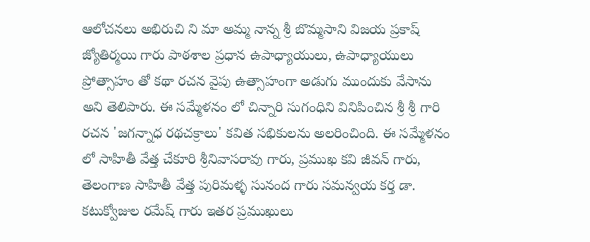ఆలోచనలు అభిరుచి ని మా అమ్మ నాన్న శ్రీ బొమ్మసాని విజయ ప్రకాష్ జ్యోతిర్మయి గారు పాఠశాల ప్రధాన ఉపాధ్యాయులు, ఉపాధ్యాయులు ప్రోత్సాహం తో కథా రచన వైపు ఉత్సాహంగా అడుగు ముందుకు వేసాను అని తెలిపారు. ఈ సమ్మేళనం లో చిన్నారి సుగంధిని వినిపించిన శ్రీ శ్రీ గారి రచన 'జగన్నాధ రథచక్రాలు' కవిత సభికులను అలరించింది. ఈ సమ్మేళనం లో సాహితీ వేత్త చేకూరి శ్రీనివాసరావు గారు, ప్రముఖ కవి జీవన్ గారు, తెలంగాణ సాహితీ వేత్త పురిమళ్ళ సునంద గారు సమన్వయ కర్త డా. కటుక్వోజుల రమేష్ గారు ఇతర ప్రముఖులు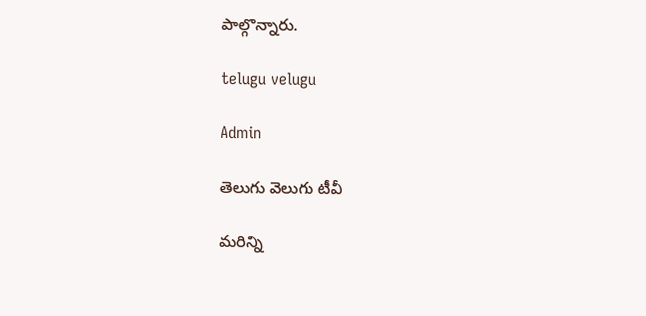పాల్గొన్నారు.

telugu velugu

Admin

తెలుగు వెలుగు టీవీ

మరిన్ని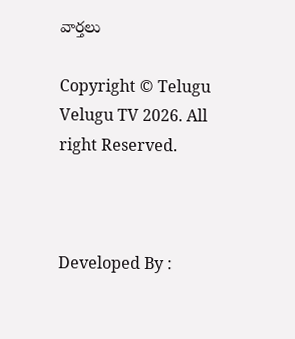వార్తలు

Copyright © Telugu Velugu TV 2026. All right Reserved.



Developed By :